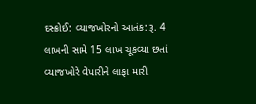દસ્ક્રોઈ: વ્યાજખોરનો આતંક:રૂ. 4 લાખની સામે 15 લાખ ચૂકવ્યા છતાં વ્યાજખોરે વેપારીને લાફા મારી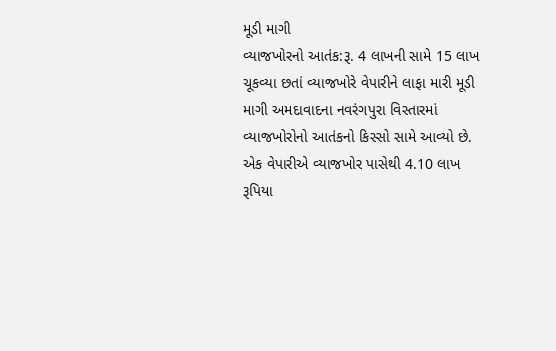મૂડી માગી
વ્યાજખોરનો આતંક:રૂ. 4 લાખની સામે 15 લાખ ચૂકવ્યા છતાં વ્યાજખોરે વેપારીને લાફા મારી મૂડી માગી અમદાવાદના નવરંગપુરા વિસ્તારમાં વ્યાજખોરોનો આતંકનો કિસ્સો સામે આવ્યો છે. એક વેપારીએ વ્યાજખોર પાસેથી 4.10 લાખ રૂપિયા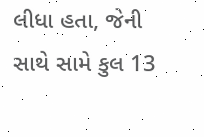લીધા હતા, જેની સાથે સામે કુલ 13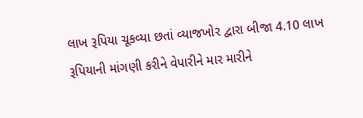લાખ રૂપિયા ચૂકવ્યા છતાં વ્યાજખોર દ્વારા બીજા 4.10 લાખ રૂપિયાની માંગણી કરીને વેપારીને માર મારીને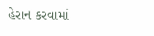હેરાન કરવામાં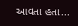આવતા હતા...